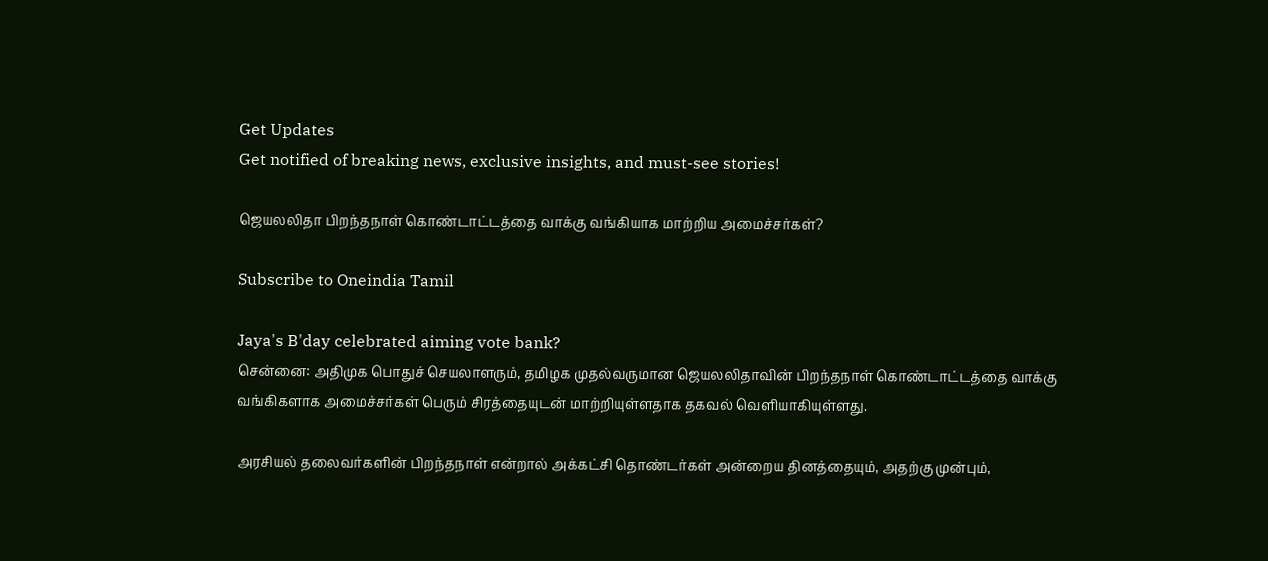Get Updates
Get notified of breaking news, exclusive insights, and must-see stories!

ஜெயலலிதா பிறந்தநாள் கொண்டாட்டத்தை வாக்கு வங்கியாக மாற்றிய அமைச்சர்கள்?

Subscribe to Oneindia Tamil

Jaya's B'day celebrated aiming vote bank?
சென்னை: அதிமுக பொதுச் செயலாளரும், தமிழக முதல்வருமான ஜெயலலிதாவின் பிறந்தநாள் கொண்டாட்டத்தை வாக்கு வங்கிகளாக அமைச்சர்கள் பெரும் சிரத்தையுடன் மாற்றியுள்ளதாக தகவல் வெளியாகியுள்ளது.

அரசியல் தலைவர்களின் பிறந்தநாள் என்றால் அக்கட்சி தொண்டர்கள் அன்றைய தினத்தையும், அதற்கு முன்பும்,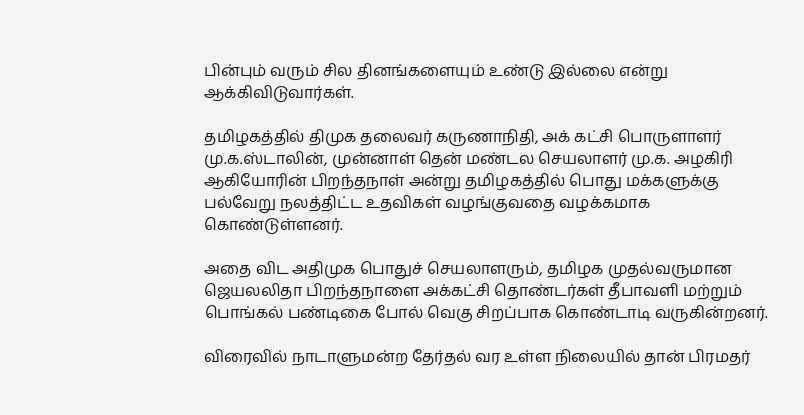பின்பும் வரும் சில தினங்களையும் உண்டு இல்லை என்று ஆக்கிவிடுவார்கள்.

தமிழகத்தில் திமுக தலைவர் கருணாநிதி, அக் கட்சி பொருளாளர் மு.க.ஸ்டாலின், முன்னாள் தென் மண்டல செயலாளர் மு.க. அழகிரி ஆகியோரின் பிறந்தநாள் அன்று தமிழகத்தில் பொது மக்களுக்கு பல்வேறு நலத்திட்ட உதவிகள் வழங்குவதை வழக்கமாக கொண்டுள்ளனர்.

அதை விட அதிமுக பொதுச் செயலாளரும், தமிழக முதல்வருமான ஜெயலலிதா பிறந்தநாளை அக்கட்சி தொண்டர்கள் தீபாவளி மற்றும் பொங்கல் பண்டிகை போல் வெகு சிறப்பாக கொண்டாடி வருகின்றனர்.

விரைவில் நாடாளுமன்ற தேர்தல் வர உள்ள நிலையில் தான் பிரமதர்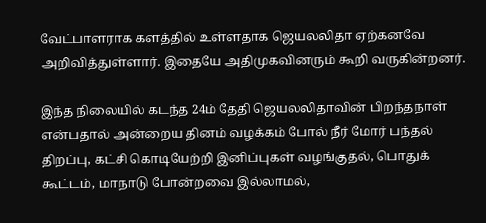வேட்பாளராக களத்தில் உள்ளதாக ஜெயலலிதா ஏற்கனவே அறிவித்துள்ளார். இதையே அதிமுகவினரும் கூறி வருகின்றனர்.

இந்த நிலையில் கடந்த 24ம் தேதி ஜெயலலிதாவின் பிறந்தநாள் என்பதால் அன்றைய தினம் வழக்கம் போல் நீர் மோர் பந்தல் திறப்பு, கட்சி கொடியேற்றி இனிப்புகள் வழங்குதல், பொதுக் கூட்டம், மாநாடு போன்றவை இல்லாமல்,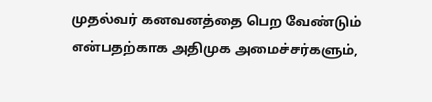முதல்வர் கனவனத்தை பெற வேண்டும் என்பதற்காக அதிமுக அமைச்சர்களும்,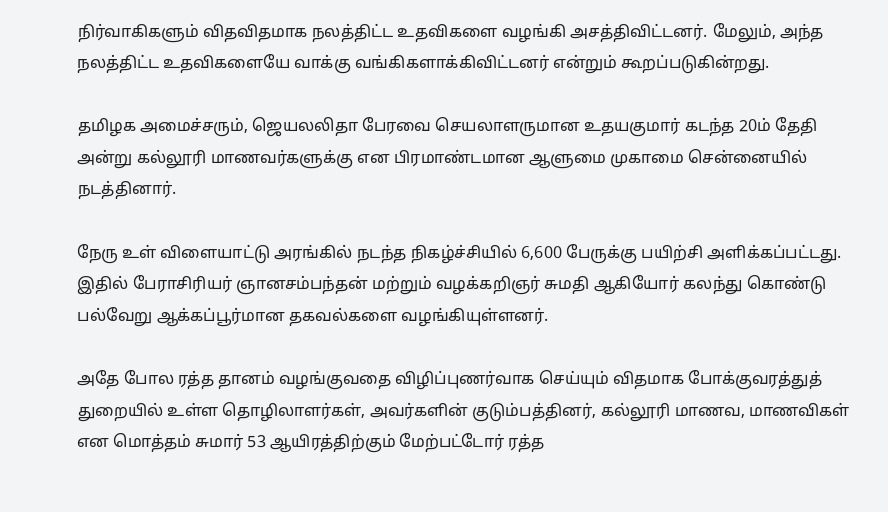நிர்வாகிகளும் விதவிதமாக நலத்திட்ட உதவிகளை வழங்கி அசத்திவிட்டனர். மேலும், அந்த நலத்திட்ட உதவிகளையே வாக்கு வங்கிகளாக்கிவிட்டனர் என்றும் கூறப்படுகின்றது.

தமிழக அமைச்சரும், ஜெயலலிதா பேரவை செயலாளருமான உதயகுமார் கடந்த 20ம் தேதி அன்று கல்லூரி மாணவர்களுக்கு என பிரமாண்டமான ஆளுமை முகாமை சென்னையில் நடத்தினார்.

நேரு உள் விளையாட்டு அரங்கில் நடந்த நிகழ்ச்சியில் 6,600 பேருக்கு பயிற்சி அளிக்கப்பட்டது. இதில் பேராசிரியர் ஞானசம்பந்தன் மற்றும் வழக்கறிஞர் சுமதி ஆகியோர் கலந்து கொண்டு பல்வேறு ஆக்கப்பூர்மான தகவல்களை வழங்கியுள்ளனர்.

அதே போல ரத்த தானம் வழங்குவதை விழிப்புணர்வாக செய்யும் விதமாக போக்குவரத்துத் துறையில் உள்ள தொழிலாளர்கள், அவர்களின் குடும்பத்தினர், கல்லூரி மாணவ, மாணவிகள் என மொத்தம் சுமார் 53 ஆயிரத்திற்கும் மேற்பட்டோர் ரத்த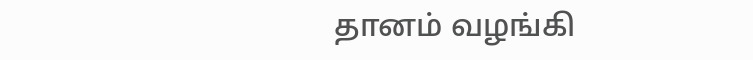தானம் வழங்கி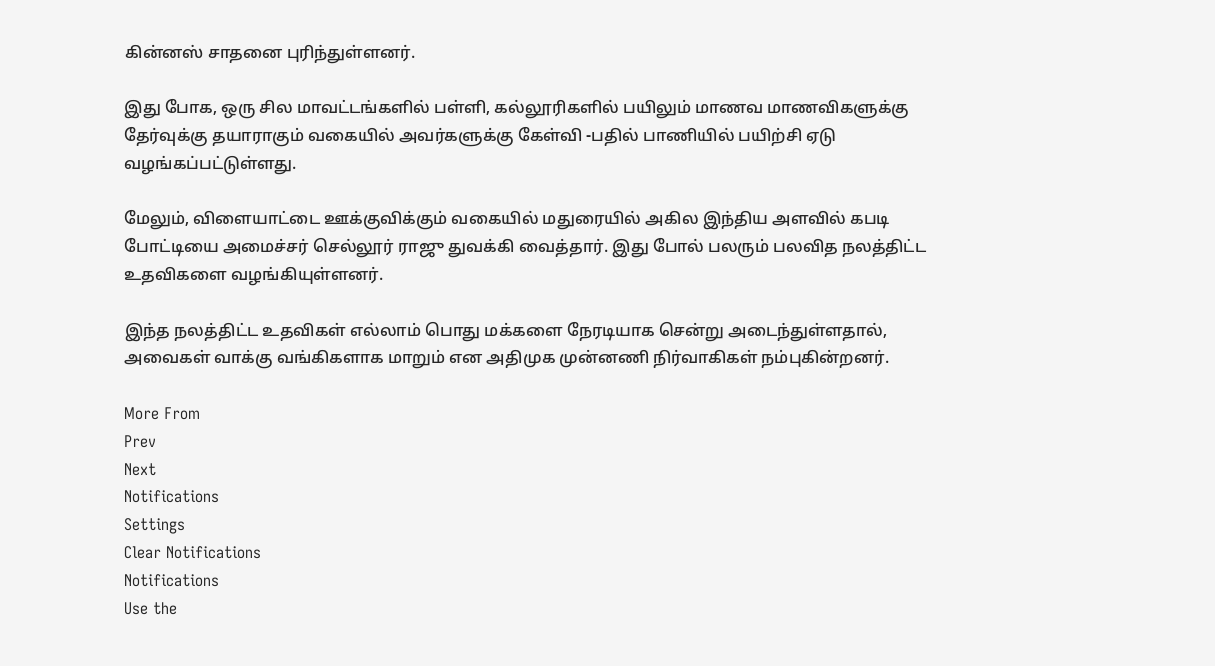கின்னஸ் சாதனை புரிந்துள்ளனர்.

இது போக, ஒரு சில மாவட்டங்களில் பள்ளி, கல்லூரிகளில் பயிலும் மாணவ மாணவிகளுக்கு தேர்வுக்கு தயாராகும் வகையில் அவர்களுக்கு கேள்வி -பதில் பாணியில் பயிற்சி ஏடு வழங்கப்பட்டுள்ளது.

மேலும், விளையாட்டை ஊக்குவிக்கும் வகையில் மதுரையில் அகில இந்திய அளவில் கபடி போட்டியை அமைச்சர் செல்லூர் ராஜு துவக்கி வைத்தார். இது போல் பலரும் பலவித நலத்திட்ட உதவிகளை வழங்கியுள்ளனர்.

இந்த நலத்திட்ட உதவிகள் எல்லாம் பொது மக்களை நேரடியாக சென்று அடைந்துள்ளதால், அவைகள் வாக்கு வங்கிகளாக மாறும் என அதிமுக முன்னணி நிர்வாகிகள் நம்புகின்றனர்.

More From
Prev
Next
Notifications
Settings
Clear Notifications
Notifications
Use the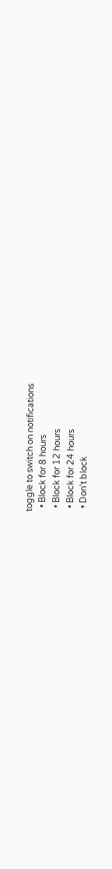toggle to switch on notifications
  • Block for 8 hours
  • Block for 12 hours
  • Block for 24 hours
  • Don't block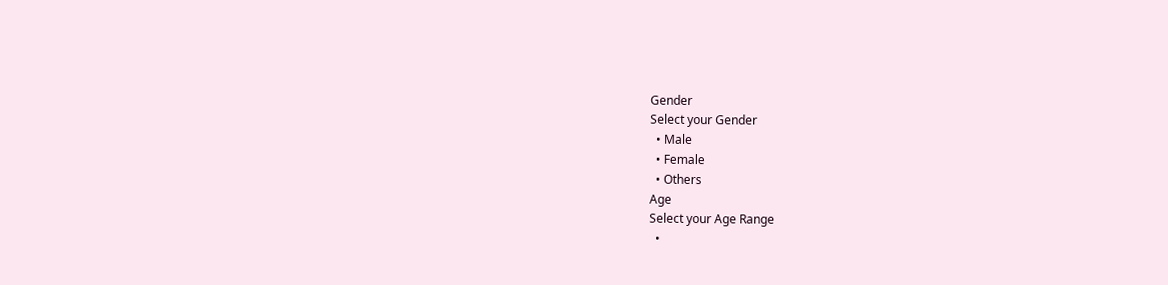Gender
Select your Gender
  • Male
  • Female
  • Others
Age
Select your Age Range
  •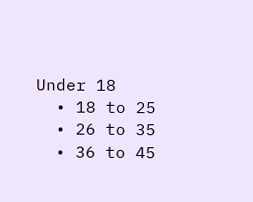Under 18
  • 18 to 25
  • 26 to 35
  • 36 to 45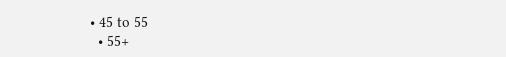• 45 to 55
  • 55+